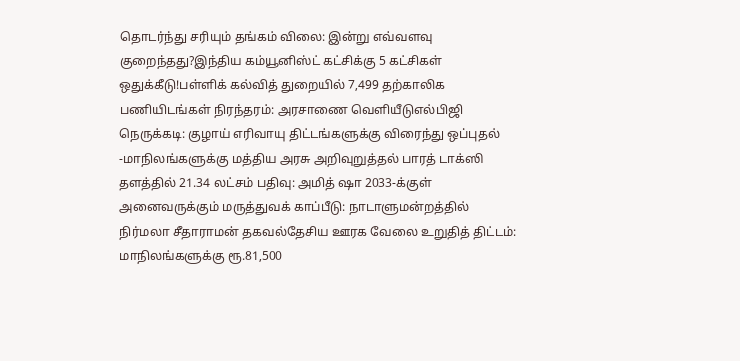தொடர்ந்து சரியும் தங்கம் விலை: இன்று எவ்வளவு குறைந்தது?இந்திய கம்யூனிஸ்ட் கட்சிக்கு 5 கட்சிகள் ஒதுக்கீடு!பள்ளிக் கல்வித் துறையில் 7,499 தற்காலிக பணியிடங்கள் நிரந்தரம்: அரசாணை வெளியீடுஎல்பிஜி நெருக்கடி: குழாய் எரிவாயு திட்டங்களுக்கு விரைந்து ஒப்புதல் -மாநிலங்களுக்கு மத்திய அரசு அறிவுறுத்தல் பாரத் டாக்ஸி தளத்தில் 21.34 லட்சம் பதிவு: அமித் ஷா 2033-க்குள் அனைவருக்கும் மருத்துவக் காப்பீடு: நாடாளுமன்றத்தில் நிர்மலா சீதாராமன் தகவல்தேசிய ஊரக வேலை உறுதித் திட்டம்: மாநிலங்களுக்கு ரூ.81,500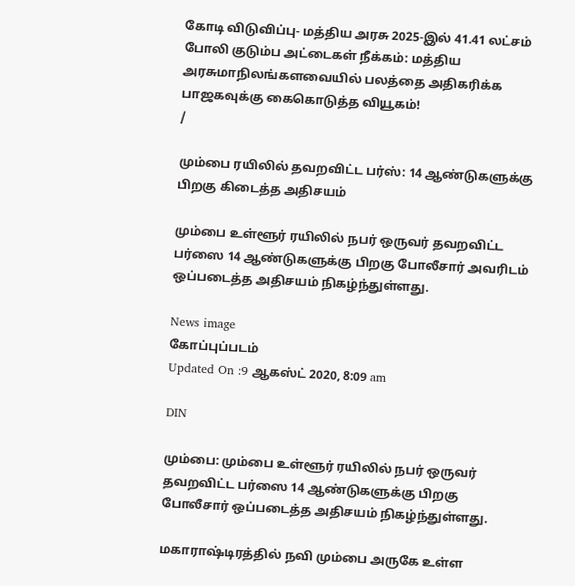கோடி விடுவிப்பு- மத்திய அரசு 2025-இல் 41.41 லட்சம் போலி குடும்ப அட்டைகள் நீக்கம்: மத்திய அரசுமாநிலங்களவையில் பலத்தை அதிகரிக்க பாஜகவுக்கு கைகொடுத்த வியூகம்!
/

மும்பை ரயிலில் தவறவிட்ட பர்ஸ்: 14 ஆண்டுகளுக்கு பிறகு கிடைத்த அதிசயம்

மும்பை உள்ளூர் ரயிலில் நபர் ஒருவர் தவறவிட்ட பர்ஸை 14 ஆண்டுகளுக்கு பிறகு போலீசார் அவரிடம் ஒப்படைத்த அதிசயம் நிகழ்ந்துள்ளது.

News image
கோப்புப்படம்
Updated On :9 ஆகஸ்ட் 2020, 8:09 am

DIN

மும்பை: மும்பை உள்ளூர் ரயிலில் நபர் ஒருவர் தவறவிட்ட பர்ஸை 14 ஆண்டுகளுக்கு பிறகு போலீசார் ஒப்படைத்த அதிசயம் நிகழ்ந்துள்ளது.

மகாராஷ்டிரத்தில் நவி மும்பை அருகே உள்ள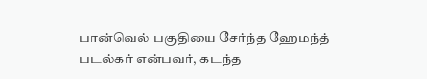பான்வெல் பகுதியை சேர்ந்த ஹேமந்த் படல்கர் என்பவர், கடந்த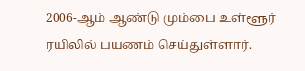2006-ஆம் ஆண்டு மும்பை உள்ளூர் ரயிலில் பயணம் செய்துள்ளார்.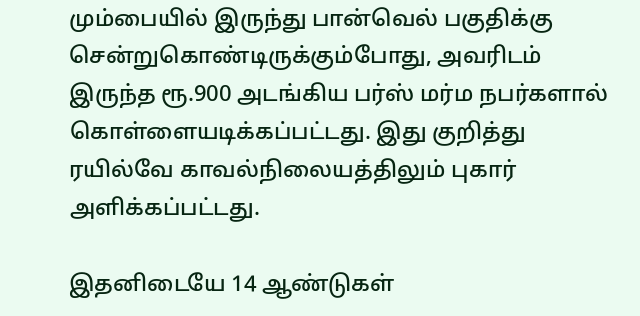மும்பையில் இருந்து பான்வெல் பகுதிக்கு சென்றுகொண்டிருக்கும்போது, அவரிடம் இருந்த ரூ.900 அடங்கிய பர்ஸ் மர்ம நபர்களால் கொள்ளையடிக்கப்பட்டது. இது குறித்து ரயில்வே காவல்நிலையத்திலும் புகார் அளிக்கப்பட்டது.

இதனிடையே 14 ஆண்டுகள்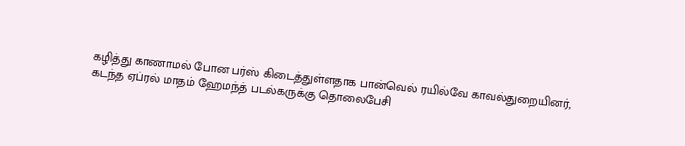கழித்து காணாமல் போன பர்ஸ் கிடைத்துள்ளதாக பான்வெல் ரயில்வே காவல்துறையினர்,  கடந்த ஏப்ரல் மாதம் ஹேமந்த் படல்கருக்கு தொலைபேசி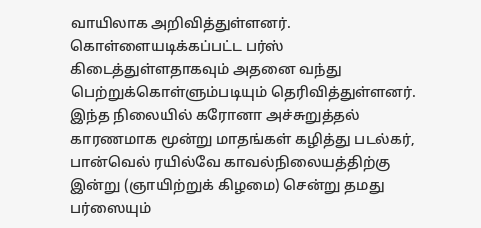வாயிலாக அறிவித்துள்ளனர். கொள்ளையடிக்கப்பட்ட பர்ஸ் கிடைத்துள்ளதாகவும் அதனை வந்து பெற்றுக்கொள்ளும்படியும் தெரிவித்துள்ளனர். இந்த நிலையில் கரோனா அச்சுறுத்தல் காரணமாக மூன்று மாதங்கள் கழித்து படல்கர், பான்வெல் ரயில்வே காவல்நிலையத்திற்கு இன்று (ஞாயிற்றுக் கிழமை) சென்று தமது பர்ஸையும்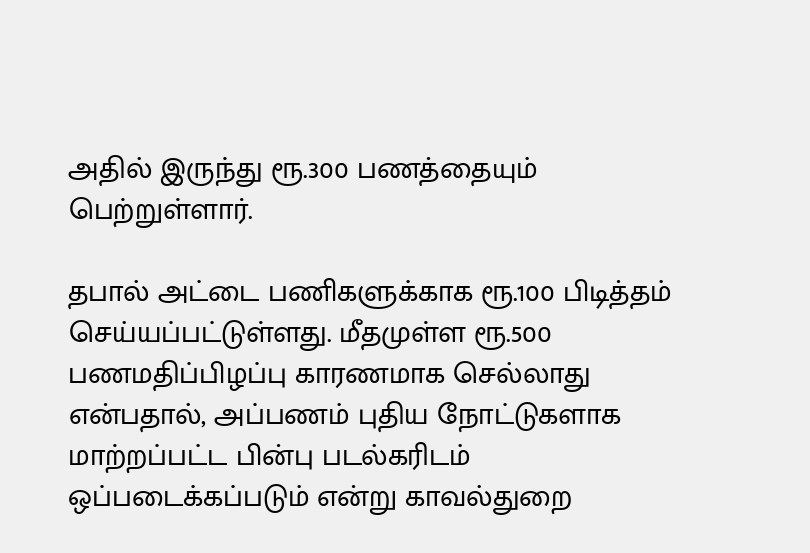அதில் இருந்து ரூ.300 பணத்தையும் பெற்றுள்ளார்.

தபால் அட்டை பணிகளுக்காக ரூ.100 பிடித்தம் செய்யப்பட்டுள்ளது. மீதமுள்ள ரூ.500 பணமதிப்பிழப்பு காரணமாக செல்லாது என்பதால், அப்பணம் புதிய நோட்டுகளாக மாற்றப்பட்ட பின்பு படல்கரிடம் ஒப்படைக்கப்படும் என்று காவல்துறை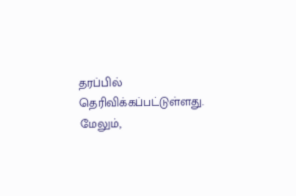தரப்பில் தெரிவிக்கப்பட்டுள்ளது. மேலும்,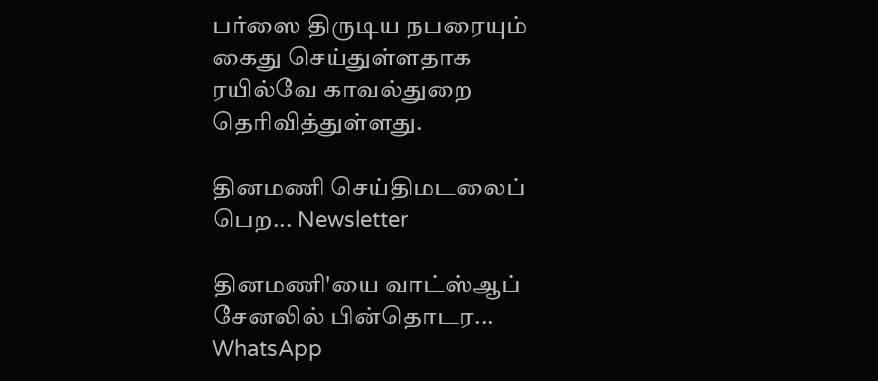பர்ஸை திருடிய நபரையும் கைது செய்துள்ளதாக ரயில்வே காவல்துறை தெரிவித்துள்ளது.

தினமணி செய்திமடலைப் பெற... Newsletter

தினமணி'யை வாட்ஸ்ஆப் சேனலில் பின்தொடர... WhatsApp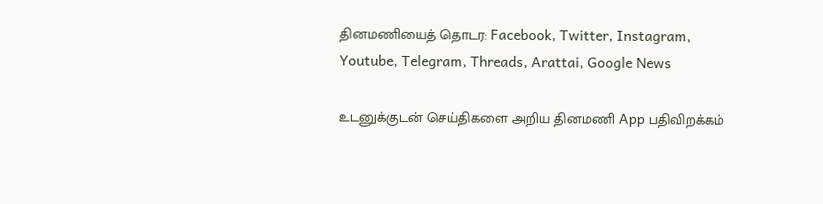தினமணியைத் தொடர: Facebook, Twitter, Instagram, Youtube, Telegram, Threads, Arattai, Google News

உடனுக்குடன் செய்திகளை அறிய தினமணி App பதிவிறக்கம்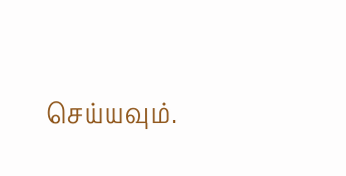செய்யவும்.